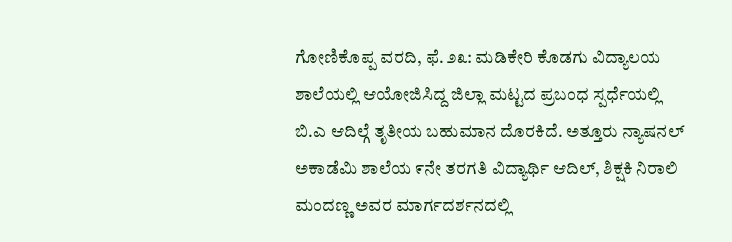ಗೋಣಿಕೊಪ್ಪ ವರದಿ, ಫೆ. ೨೩: ಮಡಿಕೇರಿ ಕೊಡಗು ವಿದ್ಯಾಲಯ ಶಾಲೆಯಲ್ಲಿ ಆಯೋಜಿಸಿದ್ದ ಜಿಲ್ಲಾ ಮಟ್ಟದ ಪ್ರಬಂಧ ಸ್ಪರ್ಧೆಯಲ್ಲಿ ಬಿ.ಎ ಆದಿಲ್ಗೆ ತೃತೀಯ ಬಹುಮಾನ ದೊರಕಿದೆ. ಅತ್ತೂರು ನ್ಯಾಷನಲ್ ಅಕಾಡೆಮಿ ಶಾಲೆಯ ೯ನೇ ತರಗತಿ ವಿದ್ಯಾರ್ಥಿ ಆದಿಲ್, ಶಿಕ್ಷಕಿ ನಿರಾಲಿ ಮಂದಣ್ಣ ಅವರ ಮಾರ್ಗದರ್ಶನದಲ್ಲಿ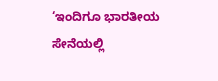‘ಇಂದಿಗೂ ಭಾರತೀಯ ಸೇನೆಯಲ್ಲಿ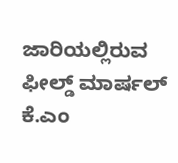ಜಾರಿಯಲ್ಲಿರುವ ಫೀಲ್ಡ್ ಮಾರ್ಷಲ್ ಕೆ.ಎಂ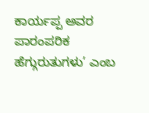ಕಾರ್ಯಪ್ಪ ಅವರ ಪಾರಂಪರಿಕ ಹೆಗ್ಗುರುತುಗಳು’ ಎಂಬ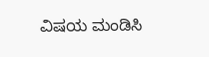ವಿಷಯ ಮಂಡಿಸಿ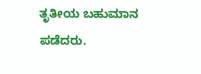ತೃತೀಯ ಬಹುಮಾನ ಪಡೆದರು.